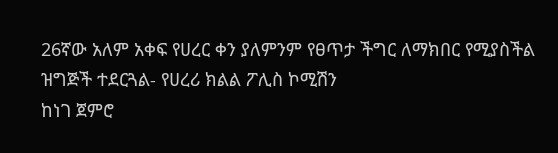26ኛው አለም አቀፍ የሀረር ቀን ያለምንም የፀጥታ ችግር ለማክበር የሚያስችል ዝግጅች ተደርጓል- የሀረሪ ክልል ፖሊስ ኮሚሽን
ከነገ ጀምሮ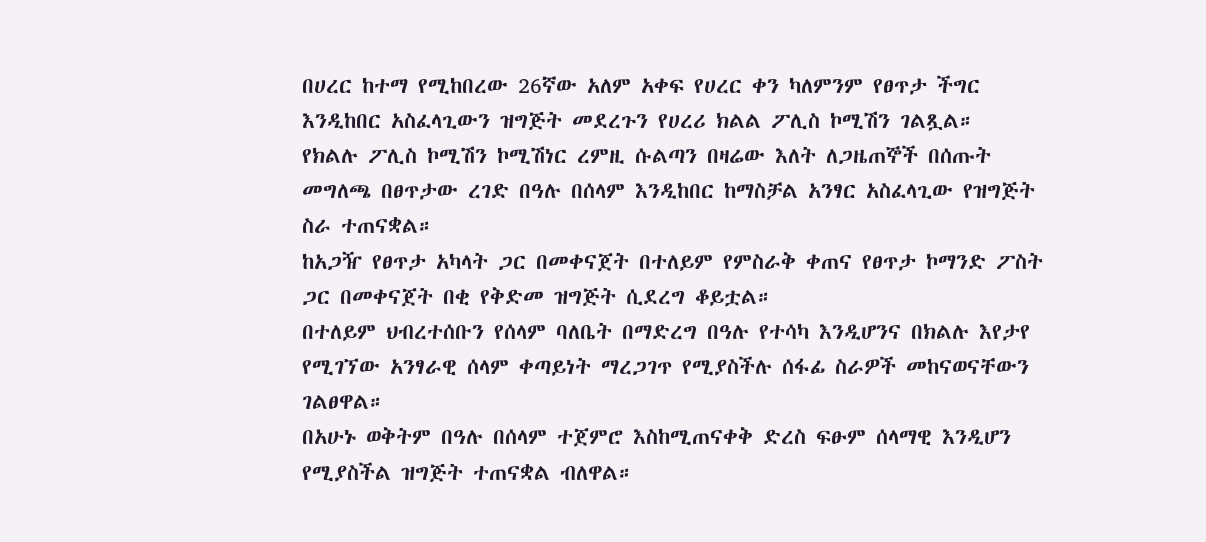በሀረር ከተማ የሚከበረው 26ኛው አለም አቀፍ የሀረር ቀን ካለምንም የፀጥታ ችግር እንዲከበር አስፈላጊውን ዝግጅት መደረጉን የሀረሪ ክልል ፖሊስ ኮሚሽን ገልጿል።
የክልሉ ፖሊስ ኮሚሽን ኮሚሽነር ረምዚ ሱልጣን በዛሬው እለት ለጋዜጠኞች በሰጡት መግለጫ በፀጥታው ረገድ በዓሉ በሰላም እንዲከበር ከማስቻል አንፃር አስፈላጊው የዝግጅት ስራ ተጠናቋል።
ከአጋዥ የፀጥታ አካላት ጋር በመቀናጀት በተለይም የምስራቅ ቀጠና የፀጥታ ኮማንድ ፖስት ጋር በመቀናጀት በቂ የቅድመ ዝግጅት ሲደረግ ቆይቷል።
በተለይም ህብረተሰቡን የሰላም ባለቤት በማድረግ በዓሉ የተሳካ እንዲሆንና በክልሉ እየታየ የሚገኘው አንፃራዊ ሰላም ቀጣይነት ማረጋገጥ የሚያስችሉ ሰፋፊ ስራዎች መከናወናቸውን ገልፀዋል።
በአሁኑ ወቅትም በዓሉ በሰላም ተጀምሮ እስከሚጠናቀቅ ድረስ ፍፁም ሰላማዊ እንዲሆን የሚያስችል ዝግጅት ተጠናቋል ብለዋል።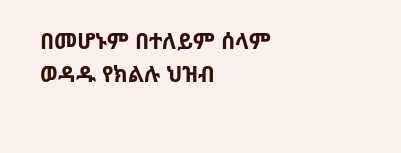በመሆኑም በተለይም ሰላም ወዳዱ የክልሉ ህዝብ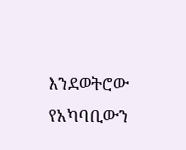እንደወትሮው የአካባቢውን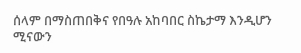ሰላም በማስጠበቅና የበዓሉ አከባበር ስኬታማ እንዲሆን ሚናውን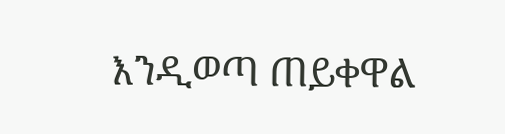እንዲወጣ ጠይቀዋል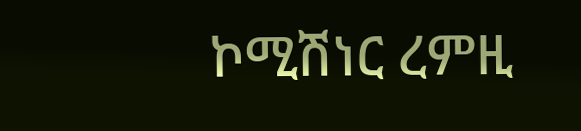ኮሚሽነር ረምዚ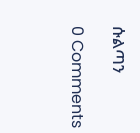ሱልጣን

0 Comments